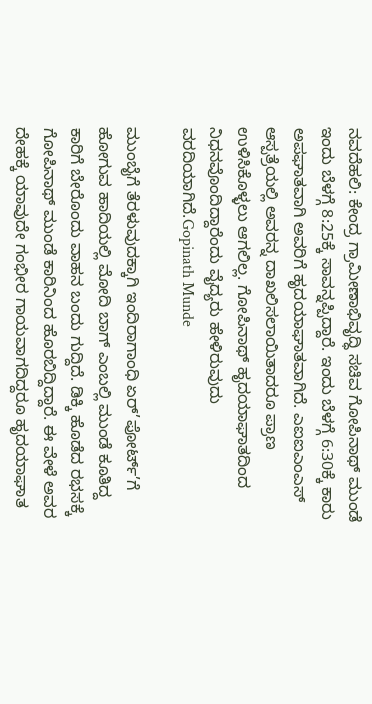ನವದೆಹಲಿ: ಕೇಂದ್ರ ಗ್ರಾಮೀಣಾಭಿವೃದ್ಧಿ ಸಚಿವ ಗೋಪಿನಾಥ್ ಮುಂಡೆ ಇಂದು ಬೆಳಗ್ಗೆ 8:25ಕ್ಕೆ ಸಾವನ್ನಪ್ಪಿದ್ದಾರೆ. ಇಂದು ಬೆಳಗ್ಗೆ 6:30ಕ್ಕೆ ಕಾರು ಅಪಘಾತವಾಗಿ ಅವರಿಗೆ ಹೃದಯಾಘಾತವಾಗಿದೆ. ಎಐಐಎಂಎಸ್ ಆಸ್ಪತ್ರೆಯಲ್ಲಿ ಅವರನ್ನ ದಾಖಲಿಸಲಾಯಿತಾದರೂ ಪ್ರಾಣ ಉಳಿಸಿಕೊಳ್ಳಲು ಆಗಲಿಲ್ಲ. ಗೋಪಿನಾಥ್ ಹೃದಯಾಘಾತದಿಂದ ನಿಧನವೊಂದಿದ್ದಾರೆಂದು ವೈದ್ಯರು ಹೇಳಿರುವುದು ವರದಿಯಾಗಿದೆ.Gopinath Munde

ಮುಂಬೈಗೆ ತೆರಳುವುದಕ್ಕಾಗಿ ಇಂದಿರಾಗಾಂಧಿ ಏರ್’ಪೋರ್ಟ್’ಗೆ ಹೋಗುವ ಹಾದಿಯಲ್ಲಿ ಮೋದಿ ಬಾಗ್ ಎಂಬಲ್ಲಿ ಮುಂಡೆ ಕೂತಿದ್ದ ಕಾರಿಗೆ ಬೇರೊಂದು ವಾಹನ ಬಂದು ಗುದ್ದಿದೆ. ಡಿಕ್ಕಿ ಹೊಡೆದ ರಭಸಕ್ಕೆ ಗೋಪಿನಾಥ್ ಮುಂಡೆ ಕಾರಿನಿಂದ ಹೊರಬಿದ್ದಿದ್ದಾರೆ. ಈ ವೇಳೆ ಅವರ ದೇಹಕ್ಕೆ ಯಾವುದೇ ಗಂಭೀರ ಗಾಯವಾಗದಿದ್ದರೂ ಹೃದಯಾಘಾತ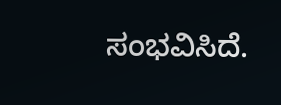ಸಂಭವಿಸಿದೆ.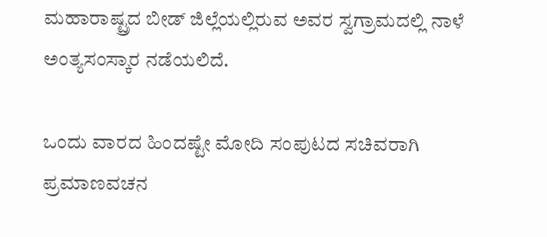ಮಹಾರಾಷ್ಟ್ರದ ಬೀಡ್ ಜಿಲ್ಲೆಯಲ್ಲಿರುವ ಅವರ ಸ್ವಗ್ರಾಮದಲ್ಲಿ ನಾಳೆ ಅಂತ್ಯಸಂಸ್ಕಾರ ನಡೆಯಲಿದೆ.

ಒಂದು ವಾರದ ಹಿಂದಷ್ಟೇ ಮೋದಿ ಸಂಪುಟದ ಸಚಿವರಾಗಿ ಪ್ರಮಾಣವಚನ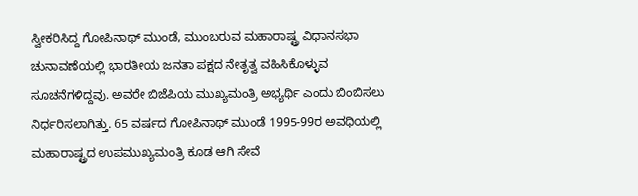ಸ್ವೀಕರಿಸಿದ್ದ ಗೋಪಿನಾಥ್ ಮುಂಡೆ, ಮುಂಬರುವ ಮಹಾರಾಷ್ಟ್ರ ವಿಧಾನಸಭಾ ಚುನಾವಣೆಯಲ್ಲಿ ಭಾರತೀಯ ಜನತಾ ಪಕ್ಷದ ನೇತೃತ್ವ ವಹಿಸಿಕೊಳ್ಳುವ ಸೂಚನೆಗಳಿದ್ದವು. ಅವರೇ ಬಿಜೆಪಿಯ ಮುಖ್ಯಮಂತ್ರಿ ಅಭ್ಯರ್ಥಿ ಎಂದು ಬಿಂಬಿಸಲು ನಿರ್ಧರಿಸಲಾಗಿತ್ತು. 65 ವರ್ಷದ ಗೋಪಿನಾಥ್ ಮುಂಡೆ 1995-99ರ ಅವಧಿಯಲ್ಲಿ ಮಹಾರಾಷ್ಟ್ರದ ಉಪಮುಖ್ಯಮಂತ್ರಿ ಕೂಡ ಆಗಿ ಸೇವೆ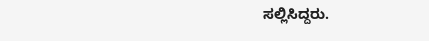ಸಲ್ಲಿಸಿದ್ದರು.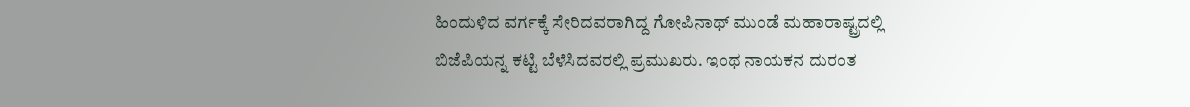ಹಿಂದುಳಿದ ವರ್ಗಕ್ಕೆ ಸೇರಿದವರಾಗಿದ್ದ ಗೋಪಿನಾಥ್ ಮುಂಡೆ ಮಹಾರಾಷ್ಟ್ರದಲ್ಲಿ ಬಿಜೆಪಿಯನ್ನ ಕಟ್ಟಿ ಬೆಳೆಸಿದವರಲ್ಲಿ ಪ್ರಮುಖರು. ಇಂಥ ನಾಯಕನ ದುರಂತ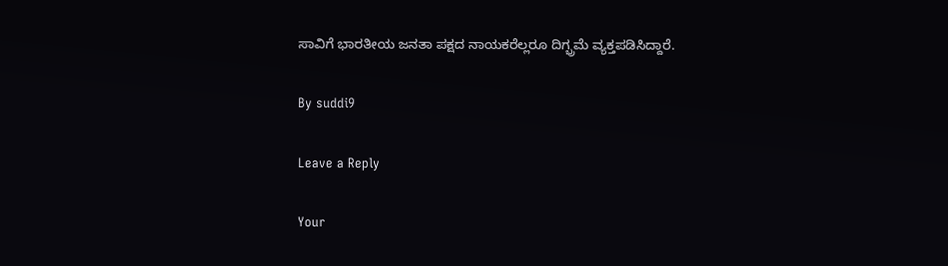ಸಾವಿಗೆ ಭಾರತೀಯ ಜನತಾ ಪಕ್ಷದ ನಾಯಕರೆಲ್ಲರೂ ದಿಗ್ಭ್ರಮೆ ವ್ಯಕ್ತಪಡಿಸಿದ್ದಾರೆ.

By suddi9

Leave a Reply

Your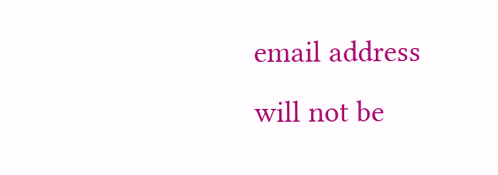email address will not be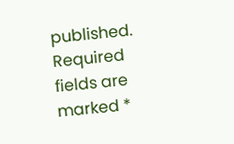published. Required fields are marked *